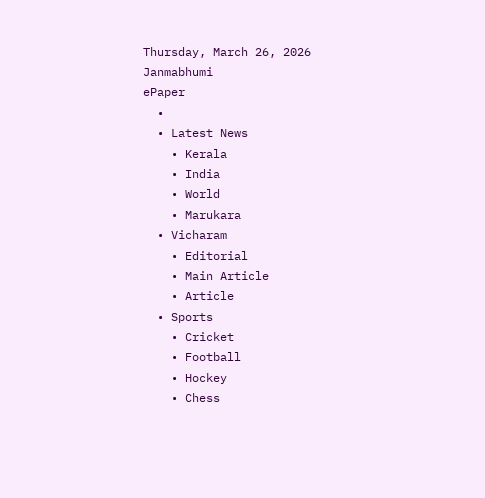Thursday, March 26, 2026
Janmabhumi
ePaper
  •
  • Latest News
    • Kerala
    • India
    • World
    • Marukara
  • Vicharam
    • Editorial
    • Main Article
    • Article
  • Sports
    • Cricket
    • Football
    • Hockey
    • Chess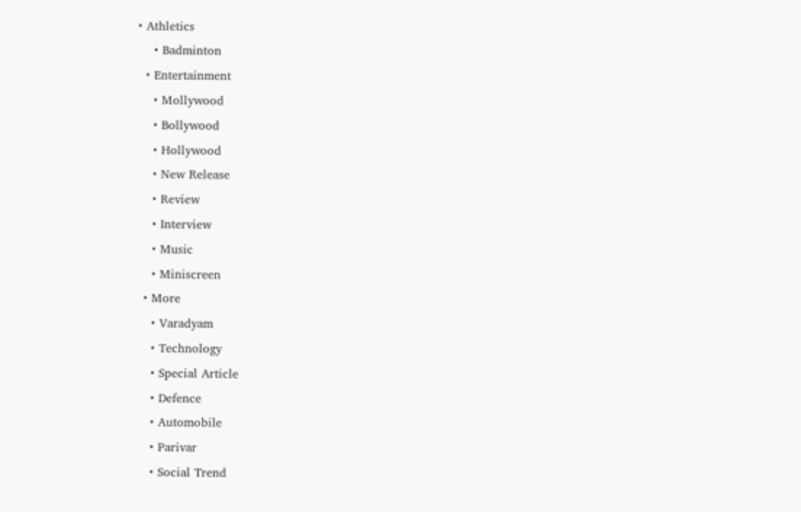• Athletics
    • Badminton
  • Entertainment
    • Mollywood
    • Bollywood
    • Hollywood
    • New Release
    • Review
    • Interview
    • Music
    • Miniscreen
  • More
    • Varadyam
    • Technology
    • Special Article
    • Defence
    • Automobile
    • Parivar
    • Social Trend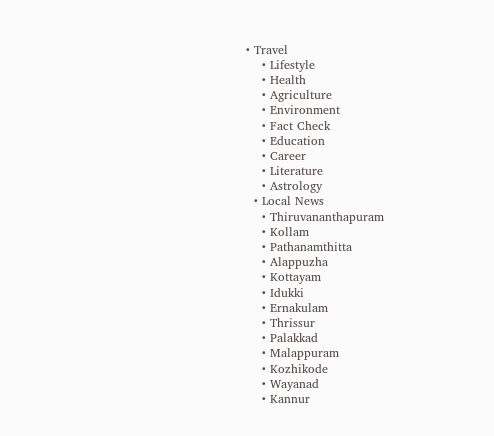• Travel
    • Lifestyle
    • Health
    • Agriculture
    • Environment
    • Fact Check
    • Education
    • Career
    • Literature
    • Astrology
  • Local News
    • Thiruvananthapuram
    • Kollam
    • Pathanamthitta
    • Alappuzha
    • Kottayam
    • Idukki
    • Ernakulam
    • Thrissur
    • Palakkad
    • Malappuram
    • Kozhikode
    • Wayanad
    • Kannur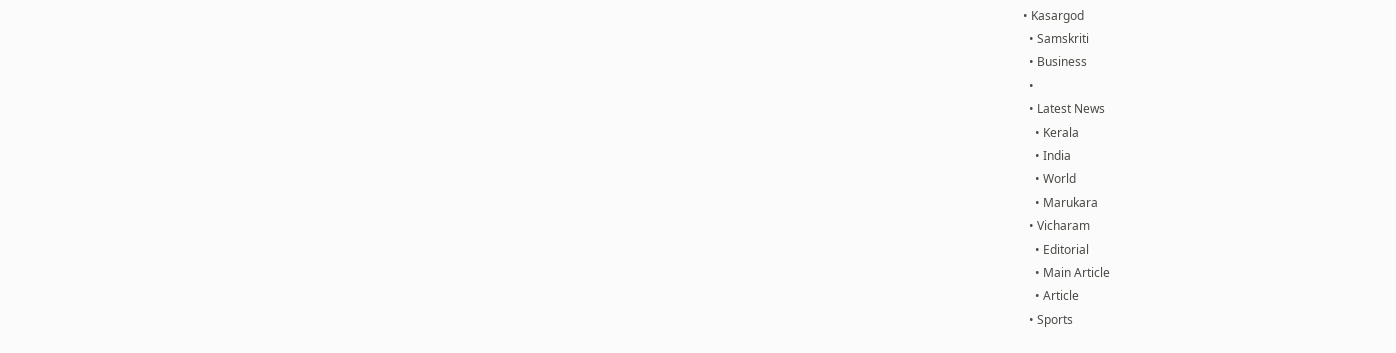• Kasargod
  • Samskriti
  • Business
  •
  • Latest News
    • Kerala
    • India
    • World
    • Marukara
  • Vicharam
    • Editorial
    • Main Article
    • Article
  • Sports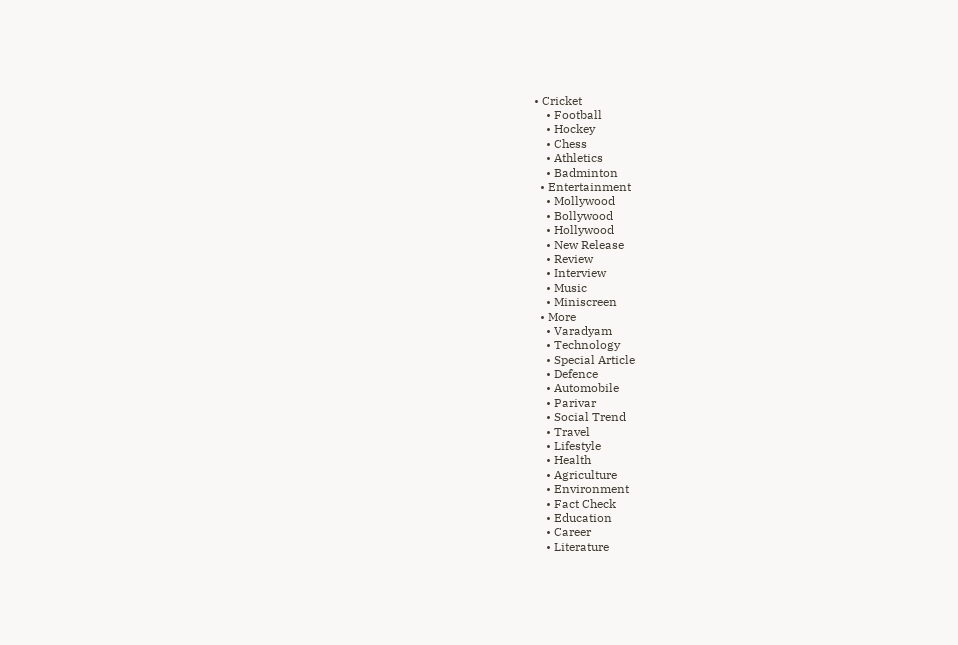• Cricket
    • Football
    • Hockey
    • Chess
    • Athletics
    • Badminton
  • Entertainment
    • Mollywood
    • Bollywood
    • Hollywood
    • New Release
    • Review
    • Interview
    • Music
    • Miniscreen
  • More
    • Varadyam
    • Technology
    • Special Article
    • Defence
    • Automobile
    • Parivar
    • Social Trend
    • Travel
    • Lifestyle
    • Health
    • Agriculture
    • Environment
    • Fact Check
    • Education
    • Career
    • Literature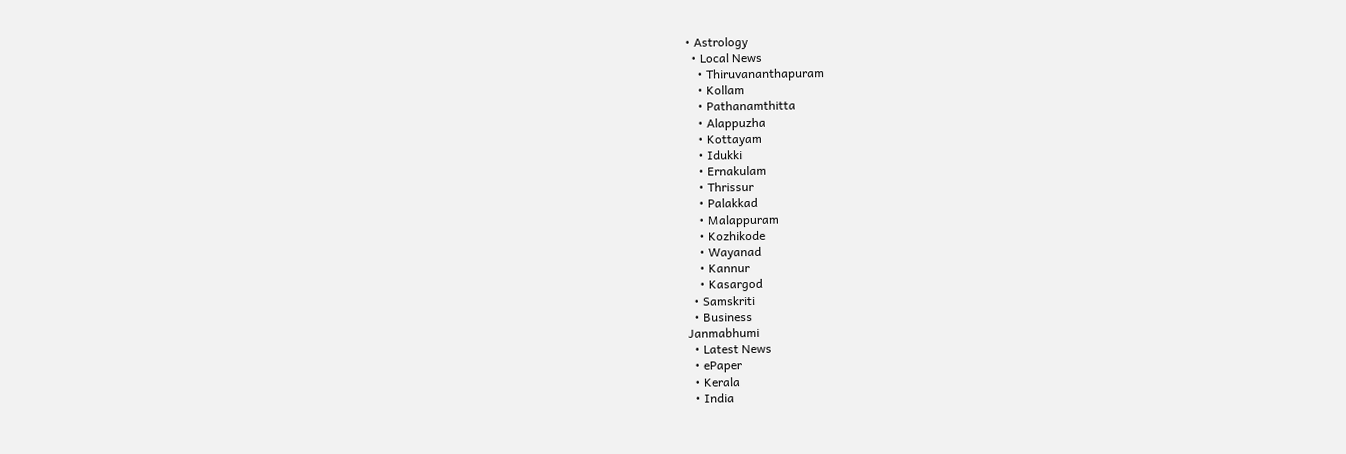• Astrology
  • Local News
    • Thiruvananthapuram
    • Kollam
    • Pathanamthitta
    • Alappuzha
    • Kottayam
    • Idukki
    • Ernakulam
    • Thrissur
    • Palakkad
    • Malappuram
    • Kozhikode
    • Wayanad
    • Kannur
    • Kasargod
  • Samskriti
  • Business
Janmabhumi
  • Latest News
  • ePaper
  • Kerala
  • India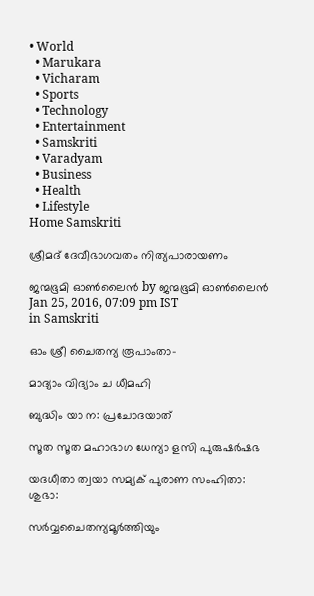• World
  • Marukara
  • Vicharam
  • Sports
  • Technology
  • Entertainment
  • Samskriti
  • Varadyam
  • Business
  • Health
  • Lifestyle
Home Samskriti

ശ്രീമദ് ദേവീഭാഗവതം നിത്യപാരായണം

ജന്മഭൂമി ഓണ്‍ലൈന്‍ by ജന്മഭൂമി ഓണ്‍ലൈന്‍
Jan 25, 2016, 07:09 pm IST
in Samskriti

ഓം ശ്രീ ചൈതന്യ രൂപാംതാ-

മാദ്യാം വിദ്യാം ച ധീമഹി

ബുദ്ധിം യാ ന: പ്രചോദയാത്

സൂത സൂത മഹാഭാഗ ധേന്യാ ളസി പുരുഷര്‍ഷഭ

യദധീതാ ത്വയാ സമ്യക് പുരാണ സംഹിതാ: ശുഭാ:

സര്‍വ്വചൈതന്യമൂര്‍ത്തിയും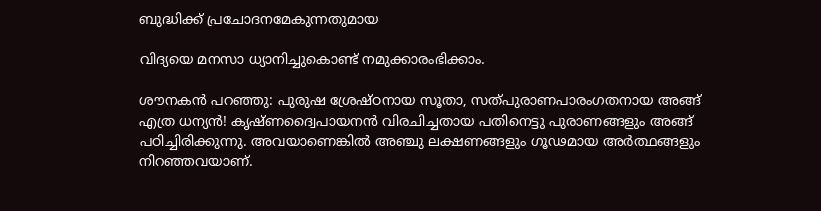ബുദ്ധിക്ക് പ്രചോദനമേകുന്നതുമായ

വിദ്യയെ മനസാ ധ്യാനിച്ചുകൊണ്ട് നമുക്കാരംഭിക്കാം.

ശൗനകന്‍ പറഞ്ഞു: പുരുഷ ശ്രേഷ്ഠനായ സൂതാ, സത്പുരാണപാരംഗതനായ അങ്ങ് എത്ര ധന്യന്‍! കൃഷ്ണദ്വൈപായനന്‍ വിരചിച്ചതായ പതിനെട്ടു പുരാണങ്ങളും അങ്ങ് പഠിച്ചിരിക്കുന്നു. അവയാണെങ്കില്‍ അഞ്ചു ലക്ഷണങ്ങളും ഗൂഢമായ അര്‍ത്ഥങ്ങളും നിറഞ്ഞവയാണ്.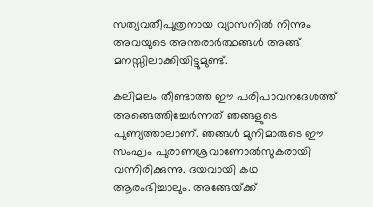സത്യവതീപുത്രനായ വ്യാസനില്‍ നിന്നും അവയുടെ അന്തരാര്‍ത്ഥങ്ങള്‍ അങ്ങ് മനസ്സിലാക്കിയിട്ടുമുണ്ട്.

കലിമലം തീണ്ടാത്ത ഈ പരിപാവനദേശത്ത് അങ്ങെത്തിച്ചേര്‍ന്നത് ഞങ്ങളുടെ പുണ്യത്താലാണ്. ഞങ്ങള്‍ മുനിമാരുടെ ഈ സംഘം പുരാണശ്രവാണോല്‍സുകരായി വന്നിരിക്കുന്നു. ദയവായി കഥ ആരംഭിച്ചാലും. അങ്ങേയ്‌ക്ക്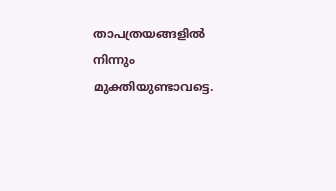താപത്രയങ്ങളില്‍ നിന്നും മുക്തിയുണ്ടാവട്ടെ.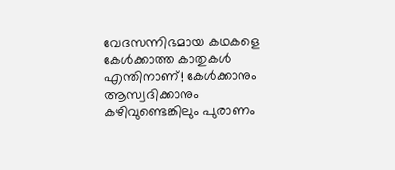വേദസന്നിഭമായ കഥകളെ കേള്‍ക്കാത്ത കാതുകള്‍ എന്തിനാണ്! കേള്‍ക്കാനും ആസ്വദിക്കാനും കഴിവുണ്ടെങ്കിലും പുരാണം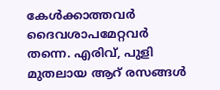കേള്‍ക്കാത്തവര്‍ ദൈവശാപമേറ്റവര്‍ തന്നെ. എരിവ്, പുളി മുതലായ ആറ് രസങ്ങള്‍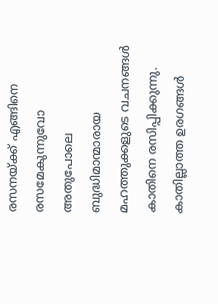രസനയ്‌ക്ക് എങ്ങിനെ രസമേകുന്നുവോ അതുപോലെ ബുദ്ധിമാന്മാരായ മഹത്തുക്കളുടെ വചനങ്ങള്‍ കാതിനെ രസിപ്പിക്കുന്നു. കാതില്ലാത്ത ഉരഗങ്ങള്‍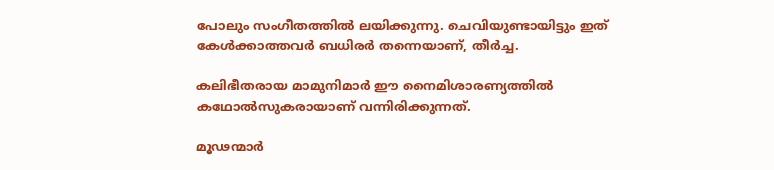പോലും സംഗീതത്തില്‍ ലയിക്കുന്നു. ചെവിയുണ്ടായിട്ടും ഇത് കേള്‍ക്കാത്തവര്‍ ബധിരര്‍ തന്നെയാണ്, തീര്‍ച്ച.

കലിഭീതരായ മാമുനിമാര്‍ ഈ നൈമിശാരണ്യത്തില്‍ കഥോല്‍സുകരായാണ് വന്നിരിക്കുന്നത്.

മൂഢന്മാര്‍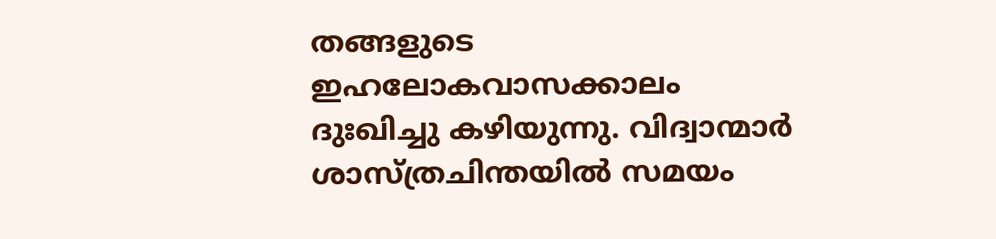തങ്ങളുടെ ഇഹലോകവാസക്കാലം ദുഃഖിച്ചു കഴിയുന്നു. വിദ്വാന്മാര്‍ ശാസ്ത്രചിന്തയില്‍ സമയം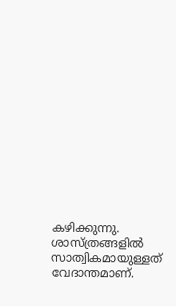കഴിക്കുന്നു. ശാസ്ത്രങ്ങളില്‍ സാത്വികമായുള്ളത് വേദാന്തമാണ്.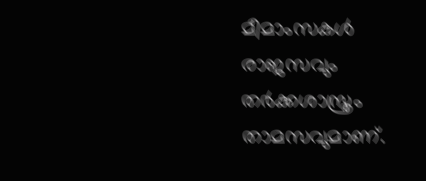മീമാംസകള്‍ രാജസവും തര്‍ക്കശാസ്ത്രം താമസവുമാണ്.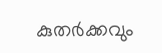കുതര്‍ക്കവും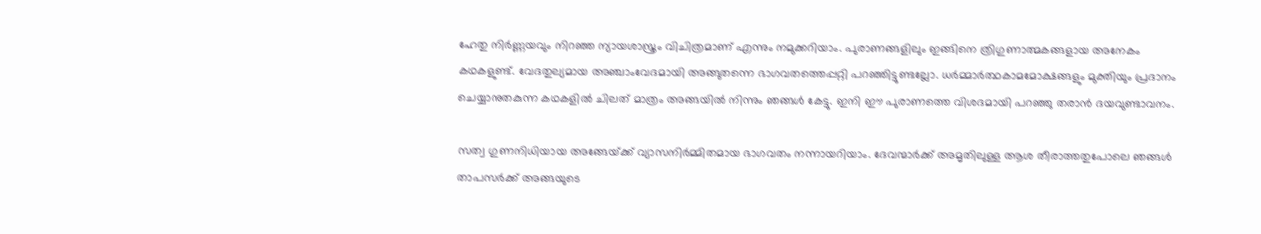ഹേതു നിര്‍ണ്ണയവും നിറഞ്ഞ ന്യായശാസ്ത്രം വിചിത്രമാണ് എന്നും നമുക്കറിയാം. പുരാണങ്ങളിലും ഇങ്ങിനെ ത്രിഗുണാത്മകങ്ങളായ അനേകം കഥകളുണ്ട്. വേദതുല്യമായ അഞ്ചാംവേദമായി അങ്ങുതന്നെ ഭാഗവതത്തെപ്പറ്റി പറഞ്ഞിട്ടുണ്ടല്ലോ. ധര്‍മ്മാര്‍ത്ഥകാമമോക്ഷങ്ങളും മുക്തിയും പ്രദാനം ചെയ്യാനുതകുന്ന കഥകളില്‍ ചിലത് മാത്രം അങ്ങയില്‍ നിന്നും ഞങ്ങള്‍ കേട്ടു. ഇനി ഈ പുരാണത്തെ വിശദമായി പറഞ്ഞു തരാന്‍ ദയവുണ്ടാവനം.

സത്വ ഗുണനിധിയായ അങ്ങേയ്‌ക്ക് വ്യാസനിര്‍മ്മിതമായ ഭാഗവതം നന്നായറിയാം. ദേവന്മാര്‍ക്ക് അമൃതിലുള്ള ആശ തീരാത്തതുപോലെ ഞങ്ങള്‍ താപസര്‍ക്ക് അങ്ങയുടെ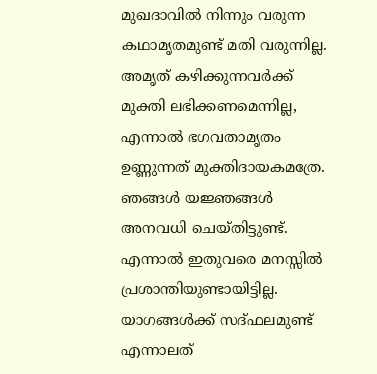മുഖദാവില്‍ നിന്നും വരുന്ന കഥാമൃതമുണ്ട് മതി വരുന്നില്ല. അമൃത് കഴിക്കുന്നവര്‍ക്ക് മുക്തി ലഭിക്കണമെന്നില്ല, എന്നാല്‍ ഭഗവതാമൃതം ഉണ്ണുന്നത് മുക്തിദായകമത്രേ. ഞങ്ങള്‍ യജ്ഞങ്ങള്‍ അനവധി ചെയ്തിട്ടുണ്ട്. എന്നാല്‍ ഇതുവരെ മനസ്സില്‍ പ്രശാന്തിയുണ്ടായിട്ടില്ല. യാഗങ്ങള്‍ക്ക് സദ്ഫലമുണ്ട് എന്നാലത്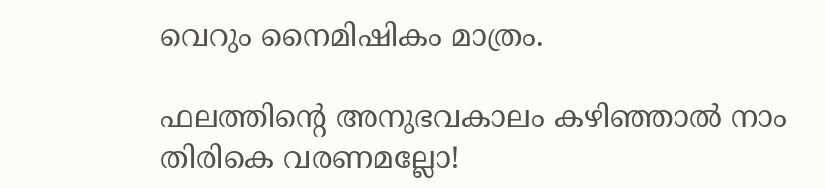വെറും നൈമിഷികം മാത്രം.

ഫലത്തിന്റെ അനുഭവകാലം കഴിഞ്ഞാല്‍ നാം തിരികെ വരണമല്ലോ!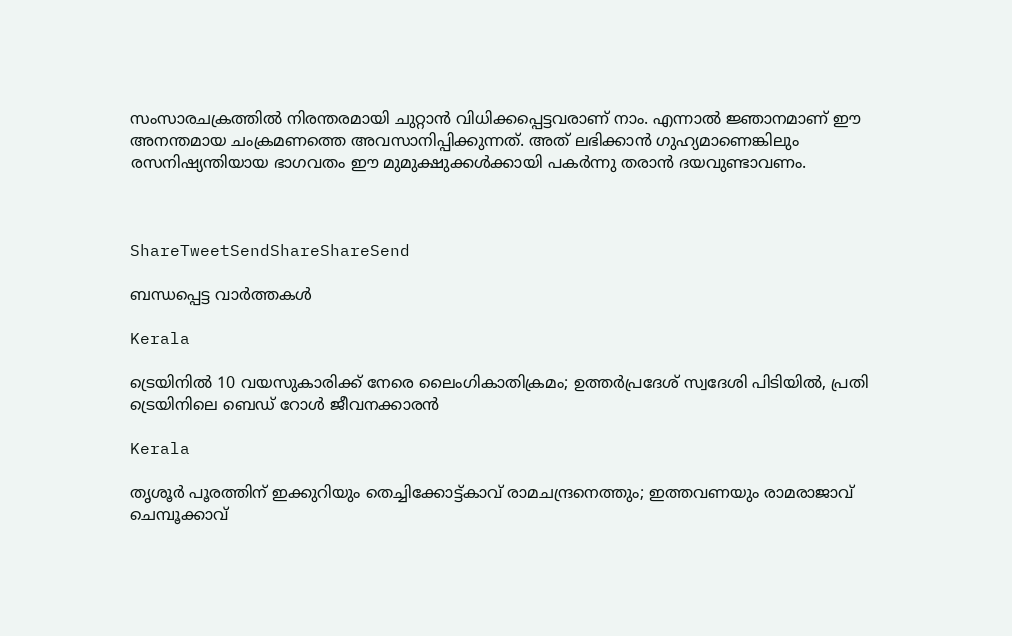സംസാരചക്രത്തില്‍ നിരന്തരമായി ചുറ്റാന്‍ വിധിക്കപ്പെട്ടവരാണ് നാം. എന്നാല്‍ ജ്ഞാനമാണ് ഈ അനന്തമായ ചംക്രമണത്തെ അവസാനിപ്പിക്കുന്നത്. അത് ലഭിക്കാന്‍ ഗുഹ്യമാണെങ്കിലും രസനിഷ്യന്തിയായ ഭാഗവതം ഈ മുമുക്ഷുക്കള്‍ക്കായി പകര്‍ന്നു തരാന്‍ ദയവുണ്ടാവണം.



ShareTweetSendShareShareSend

ബന്ധപ്പെട്ട വാര്‍ത്തകള്‍

Kerala

ട്രെയിനിൽ 10 വയസുകാരിക്ക് നേരെ ലൈംഗികാതിക്രമം; ഉത്തർപ്രദേശ് സ്വദേശി പിടിയിൽ, പ്രതി ട്രെയിനിലെ ബെഡ് റോൾ ജീവനക്കാരൻ

Kerala

തൃശൂർ പൂരത്തിന് ഇക്കുറിയും തെച്ചിക്കോട്ട്കാവ് രാമചന്ദ്രനെത്തും; ഇത്തവണയും രാമരാജാവ് ചെമ്പൂക്കാവ്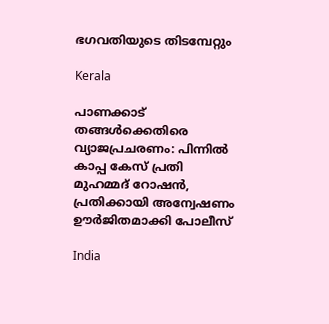ഭഗവതിയുടെ തിടമ്പേറ്റും

Kerala

പാണക്കാട് തങ്ങൾക്കെതിരെ വ്യാജപ്രചരണം: പിന്നിൽ കാപ്പ കേസ് പ്രതി മുഹമ്മദ് റോഷൻ, പ്രതിക്കായി അന്വേഷണം ഊർജിതമാക്കി പോലീസ്

India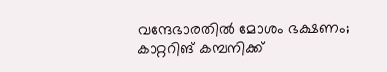വന്ദേഭാരതിൽ മോശം ഭക്ഷണം; കാറ്ററിങ് കമ്പനിക്ക്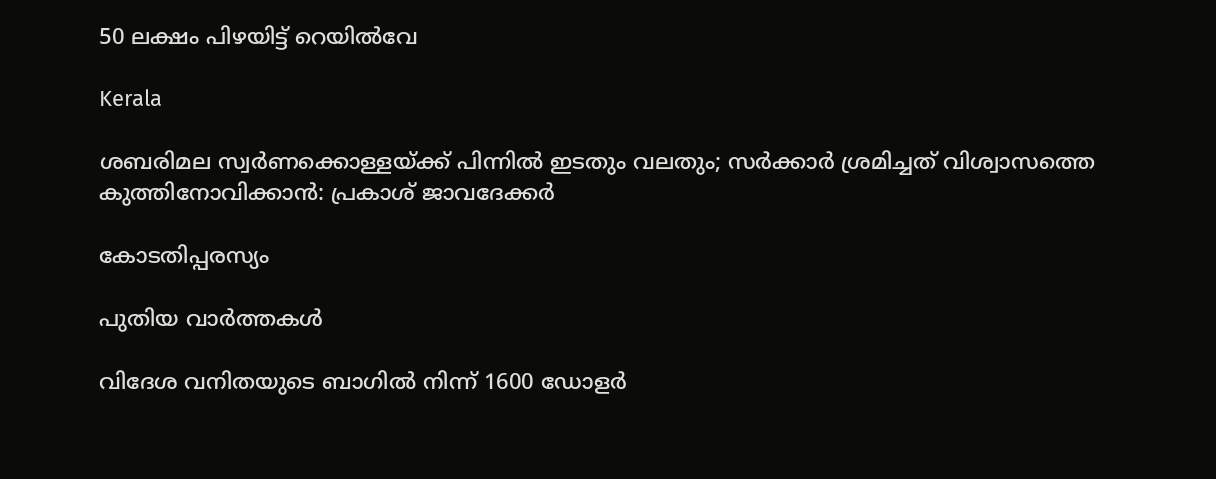50 ലക്ഷം പിഴയിട്ട് റെയിൽവേ

Kerala

ശബരിമല സ്വർണക്കൊള്ളയ്‌ക്ക് പിന്നിൽ ഇടതും വലതും; സര്‍ക്കാര്‍ ശ്രമിച്ചത് വിശ്വാസത്തെ കുത്തിനോവിക്കാൻ: പ്രകാശ് ജാവദേക്കര്‍

കോടതിപ്പരസ്യം

പുതിയ വാര്‍ത്തകള്‍

വിദേശ വനിതയുടെ ബാഗിൽ നിന്ന് 1600 ഡോളർ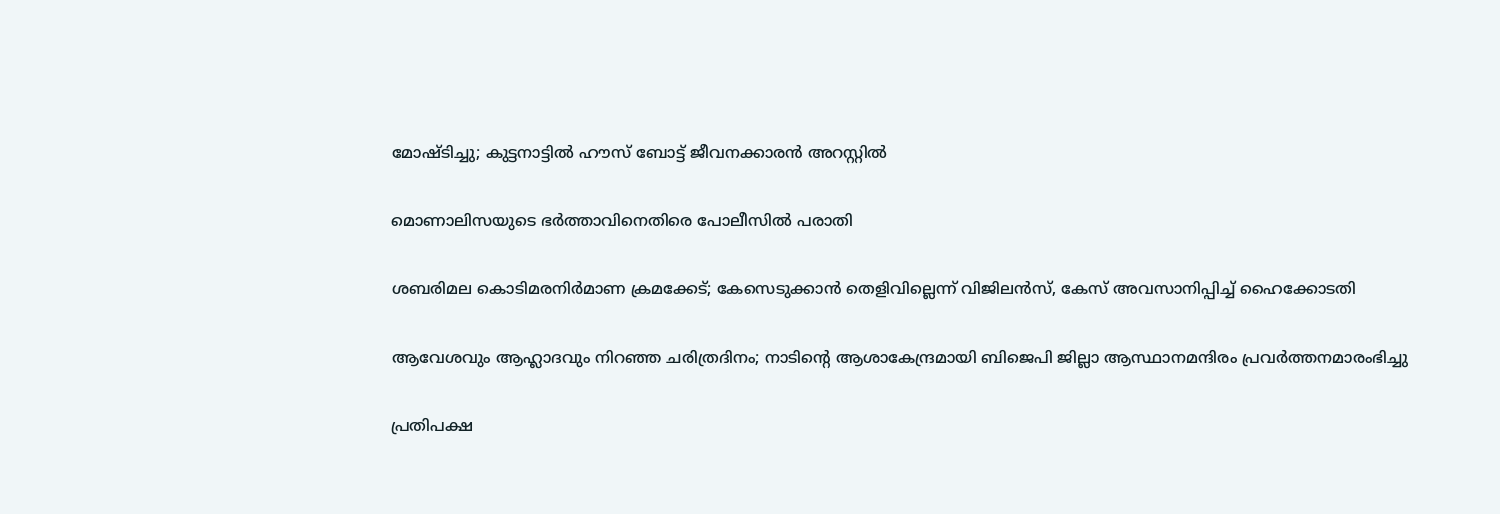മോഷ്ടിച്ചു; കുട്ടനാട്ടിൽ ഹൗസ് ബോട്ട് ജീവനക്കാരൻ അറസ്റ്റിൽ

മൊണാലിസയുടെ ഭർത്താവിനെതിരെ പോലീസിൽ പരാതി

ശബരിമല കൊടിമരനിർമാണ ക്രമക്കേട്; കേസെടുക്കാൻ തെളിവില്ലെന്ന് വിജിലൻസ്, കേസ് അവസാനിപ്പിച്ച് ഹൈക്കോടതി

ആവേശവും ആഹ്ലാദവും നിറഞ്ഞ ചരിത്രദിനം; നാടിന്റെ ആശാകേന്ദ്രമായി ബിജെപി ജില്ലാ ആസ്ഥാനമന്ദിരം പ്രവര്‍ത്തനമാരംഭിച്ചു

പ്രതിപക്ഷ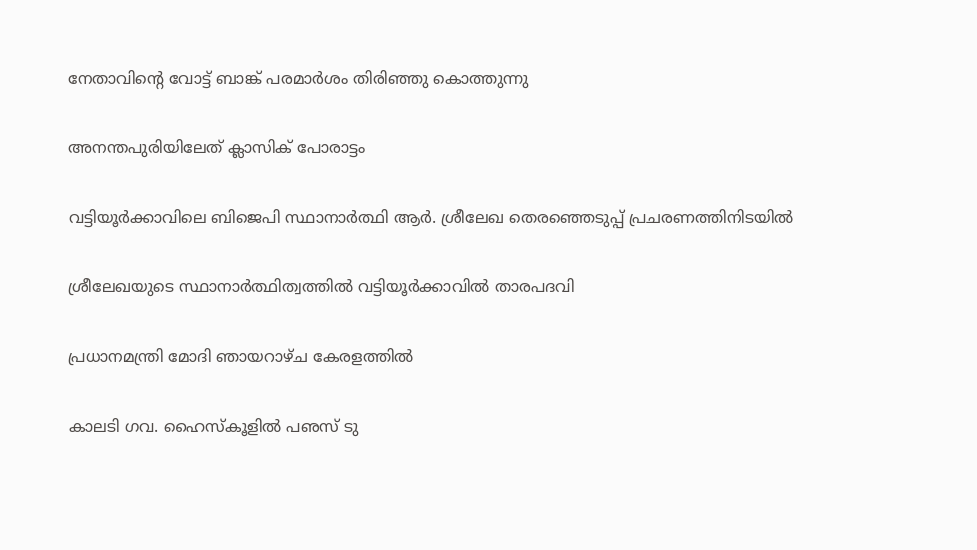നേതാവിന്റെ വോട്ട് ബാങ്ക് പരമാര്‍ശം തിരിഞ്ഞു കൊത്തുന്നു

അനന്തപുരിയിലേത് ക്ലാസിക് പോരാട്ടം

വട്ടിയൂര്‍ക്കാവിലെ ബിജെപി സ്ഥാനാര്‍ത്ഥി ആര്‍. ശ്രീലേഖ തെരഞ്ഞെടുപ്പ് പ്രചരണത്തിനിടയില്‍

ശ്രീലേഖയുടെ സ്ഥാനാര്‍ത്ഥിത്വത്തില്‍ വട്ടിയൂര്‍ക്കാവില്‍ താരപദവി

പ്രധാനമന്ത്രി മോദി ഞായറാഴ്ച കേരളത്തില്‍

കാലടി ഗവ. ഹൈസ്‌കൂളില്‍ പഌസ് ടു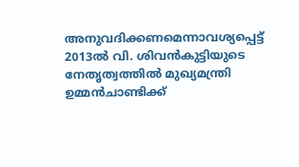അനുവദിക്കണമെന്നാവശ്യപ്പെട്ട് 2013ല്‍ വി. ശിവന്‍കുട്ടിയുടെ നേതൃത്വത്തില്‍ മുഖ്യമന്ത്രി ഉമ്മന്‍ചാണ്ടിക്ക്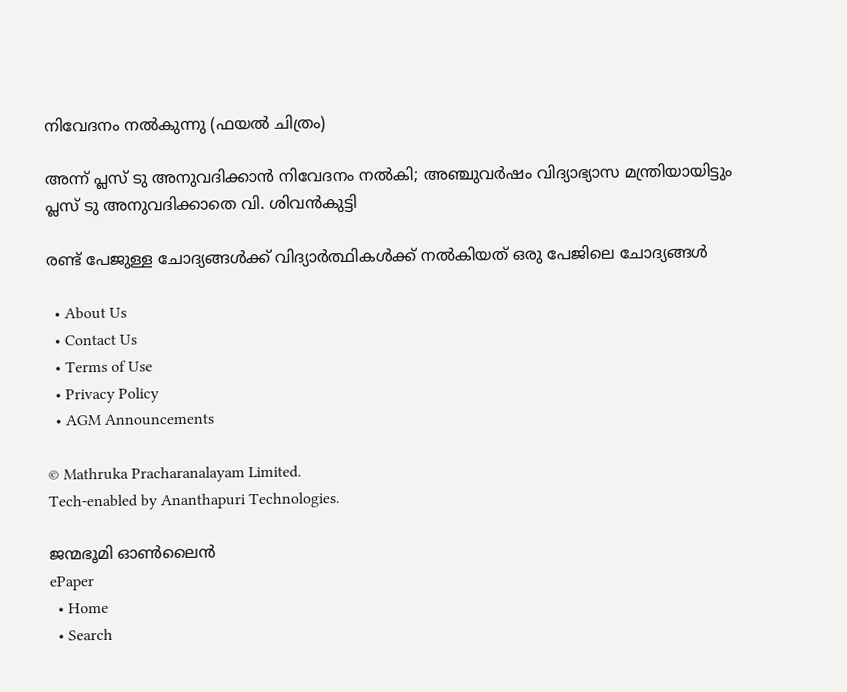നിവേദനം നല്‍കുന്നു (ഫയല്‍ ചിത്രം)

അന്ന് പ്ലസ് ടു അനുവദിക്കാന്‍ നിവേദനം നല്‍കി; അഞ്ചുവര്‍ഷം വിദ്യാഭ്യാസ മന്ത്രിയായിട്ടും പ്ലസ് ടു അനുവദിക്കാതെ വി. ശിവന്‍കുട്ടി

രണ്ട് പേജുള്ള ചോദ്യങ്ങള്‍ക്ക് വിദ്യാര്‍ത്ഥികള്‍ക്ക് നല്‍കിയത് ഒരു പേജിലെ ചോദ്യങ്ങള്‍

  • About Us
  • Contact Us
  • Terms of Use
  • Privacy Policy
  • AGM Announcements

© Mathruka Pracharanalayam Limited.
Tech-enabled by Ananthapuri Technologies.

ജന്മഭൂമി ഓണ്‍ലൈന്‍
ePaper
  • Home
  • Search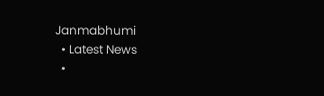Janmabhumi
  • Latest News
  •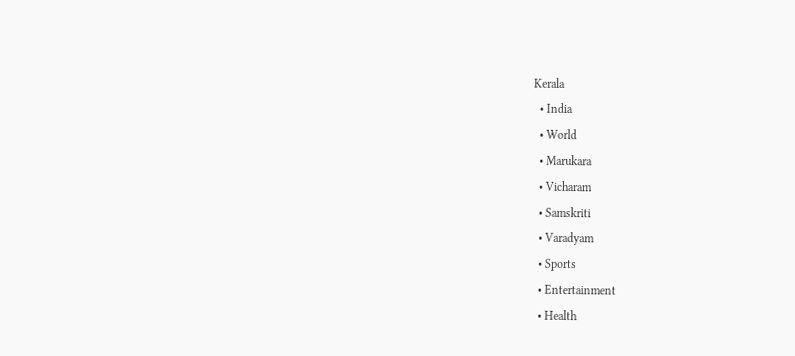Kerala
  • India
  • World
  • Marukara
  • Vicharam
  • Samskriti
  • Varadyam
  • Sports
  • Entertainment
  • Health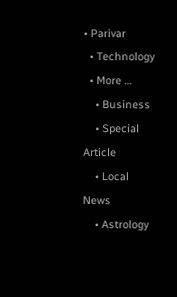• Parivar
  • Technology
  • More …
    • Business
    • Special Article
    • Local News
    • Astrology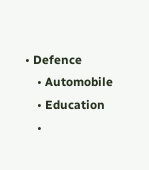• Defence
    • Automobile
    • Education
    •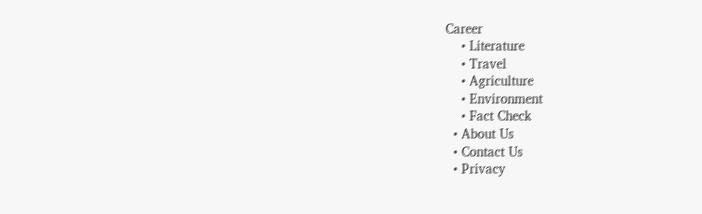Career
    • Literature
    • Travel
    • Agriculture
    • Environment
    • Fact Check
  • About Us
  • Contact Us
  • Privacy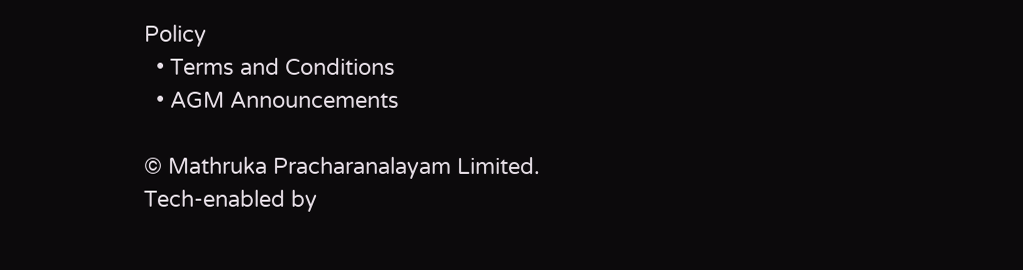Policy
  • Terms and Conditions
  • AGM Announcements

© Mathruka Pracharanalayam Limited.
Tech-enabled by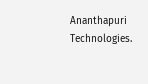Ananthapuri Technologies.